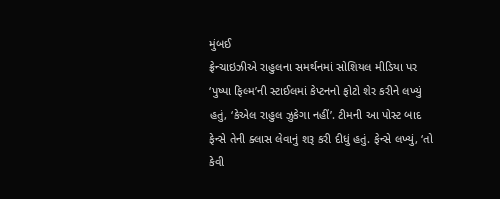મુંબઈ
ફ્રેન્ચાઇઝીએ રાહુલના સમર્થનમાં સોશિયલ મીડિયા પર ‘પુષ્પા ફિલ્મ’ની સ્ટાઈલમાં કેપ્ટનનો ફોટો શેર કરીને લખ્યું હતું, ‘કેએલ રાહુલ ઝુકેગા નહીં’. ટીમની આ પોસ્ટ બાદ ફેન્સે તેની ક્લાસ લેવાનું શરૂ કરી દીધું હતું. ફેન્સે લખ્યું, ‘તો કેવી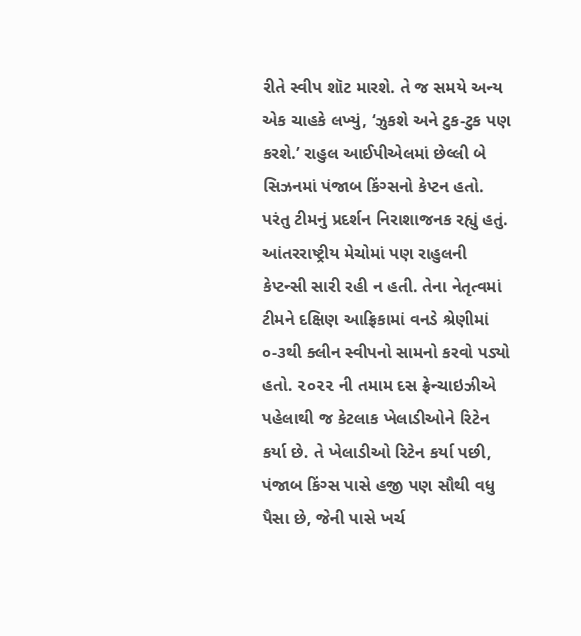રીતે સ્વીપ શૉટ મારશે. તે જ સમયે અન્ય એક ચાહકે લખ્યું, ‘ઝુકશે અને ટુક-ટુક પણ કરશે.’ રાહુલ આઈપીએલમાં છેલ્લી બે સિઝનમાં પંજાબ કિંગ્સનો કેપ્ટન હતો. પરંતુ ટીમનું પ્રદર્શન નિરાશાજનક રહ્યું હતું. આંતરરાષ્ટ્રીય મેચોમાં પણ રાહુલની કેપ્ટન્સી સારી રહી ન હતી. તેના નેતૃત્વમાં ટીમને દક્ષિણ આફ્રિકામાં વનડે શ્રેણીમાં ૦-૩થી ક્લીન સ્વીપનો સામનો કરવો પડ્યો હતો. ૨૦૨૨ ની તમામ દસ ફ્રેન્ચાઇઝીએ પહેલાથી જ કેટલાક ખેલાડીઓને રિટેન કર્યા છે. તે ખેલાડીઓ રિટેન કર્યા પછી, પંજાબ કિંગ્સ પાસે હજી પણ સૌથી વધુ પૈસા છે, જેની પાસે ખર્ચ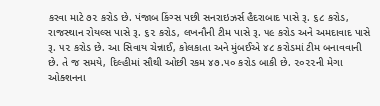કરવા માટે ૭૨ કરોડ છે. પંજાબ કિંગ્સ પછી સનરાઇઝર્સ હૈદરાબાદ પાસે રૂ. ૬૮ કરોડ, રાજસ્થાન રોયલ્સ પાસે રૂ. ૬૨ કરોડ, લખનૌની ટીમ પાસે રૂ. ૫૯ કરોડ અને અમદાવાદ પાસે રૂ. ૫૨ કરોડ છે. આ સિવાય ચેન્નાઈ, કોલકાતા અને મુંબઈએ ૪૮ કરોડમાં ટીમ બનાવવાની છે. તે જ સમયે, દિલ્હીમાં સૌથી ઓછી રકમ ૪૭.૫૦ કરોડ બાકી છે. ૨૦૨૨ની મેગા ઓક્શનના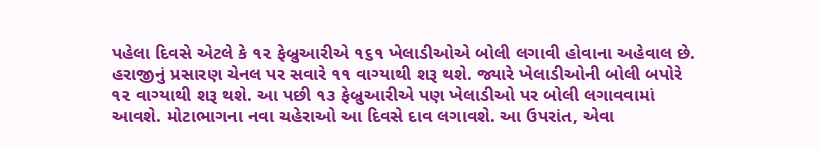પહેલા દિવસે એટલે કે ૧૨ ફેબ્રુઆરીએ ૧૬૧ ખેલાડીઓએ બોલી લગાવી હોવાના અહેવાલ છે. હરાજીનું પ્રસારણ ચેનલ પર સવારે ૧૧ વાગ્યાથી શરૂ થશે. જ્યારે ખેલાડીઓની બોલી બપોરે ૧૨ વાગ્યાથી શરૂ થશે. આ પછી ૧૩ ફેબ્રુઆરીએ પણ ખેલાડીઓ પર બોલી લગાવવામાં આવશે. મોટાભાગના નવા ચહેરાઓ આ દિવસે દાવ લગાવશે. આ ઉપરાંત, એવા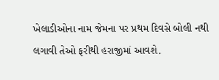ખેલાડીઓના નામ જેમના પર પ્રથમ દિવસે બોલી નથી લગાવી તેઓ ફરીથી હરાજીમાં આવશે.